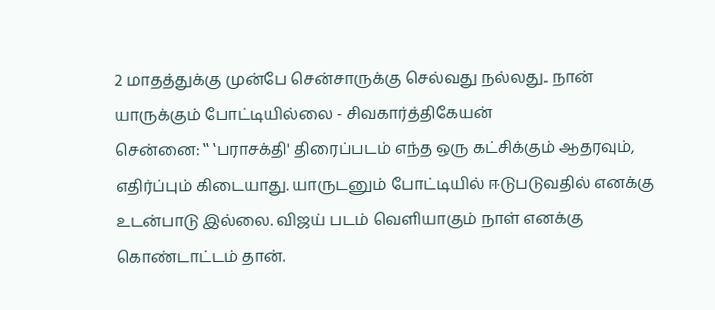2 மாதத்துக்கு முன்பே சென்சாருக்கு செல்வது நல்லது.. நான் யாருக்கும் போட்டியில்லை - சிவகார்த்திகேயன்
சென்னை: ‛‛ ‛பராசக்தி' திரைப்படம் எந்த ஒரு கட்சிக்கும் ஆதரவும், எதிர்ப்பும் கிடையாது. யாருடனும் போட்டியில் ஈடுபடுவதில் எனக்கு உடன்பாடு இல்லை. விஜய் படம் வெளியாகும் நாள் எனக்கு கொண்டாட்டம் தான்.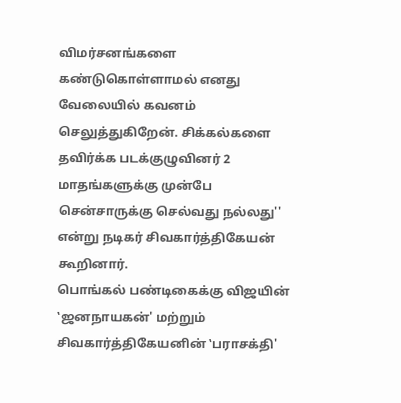விமர்சனங்களை கண்டுகொள்ளாமல் எனது வேலையில் கவனம் செலுத்துகிறேன். சிக்கல்களை தவிர்க்க படக்குழுவினர் 2 மாதங்களுக்கு முன்பே சென்சாருக்கு செல்வது நல்லது'' என்று நடிகர் சிவகார்த்திகேயன் கூறினார்.
பொங்கல் பண்டிகைக்கு விஜயின் ‛ஜனநாயகன்' மற்றும் சிவகார்த்திகேயனின் ‛பராசக்தி'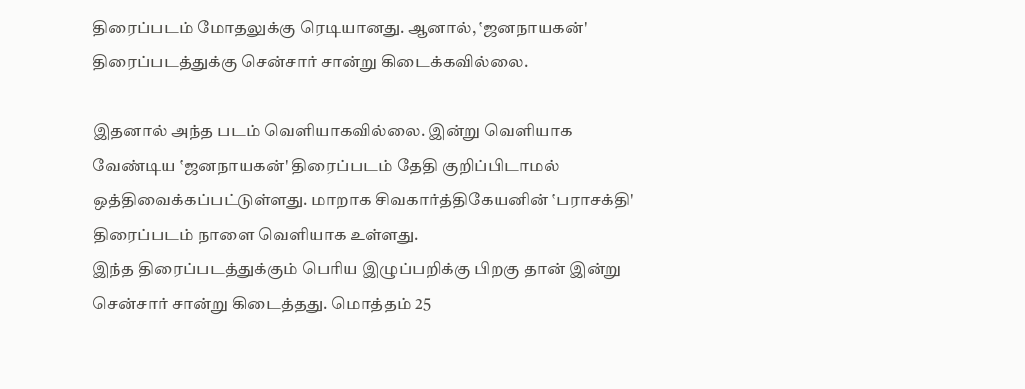திரைப்படம் மோதலுக்கு ரெடியானது. ஆனால், ‛ஜனநாயகன்' திரைப்படத்துக்கு சென்சார் சான்று கிடைக்கவில்லை.

இதனால் அந்த படம் வெளியாகவில்லை. இன்று வெளியாக வேண்டிய ‛ஜனநாயகன்' திரைப்படம் தேதி குறிப்பிடாமல் ஒத்திவைக்கப்பட்டுள்ளது. மாறாக சிவகார்த்திகேயனின் ‛பராசக்தி' திரைப்படம் நாளை வெளியாக உள்ளது.
இந்த திரைப்படத்துக்கும் பெரிய இழுப்பறிக்கு பிறகு தான் இன்று சென்சார் சான்று கிடைத்தது. மொத்தம் 25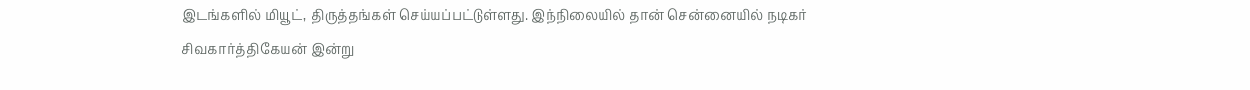இடங்களில் மியூட், திருத்தங்கள் செய்யப்பட்டுள்ளது. இந்நிலையில் தான் சென்னையில் நடிகர் சிவகார்த்திகேயன் இன்று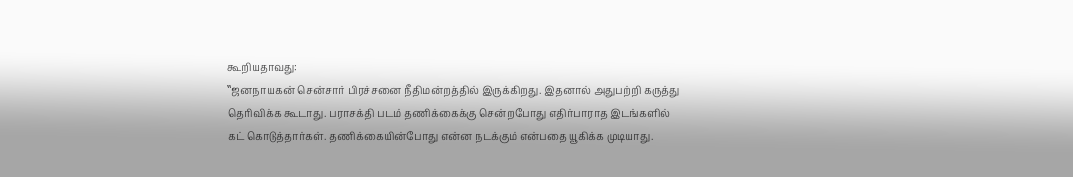கூறியதாவது:
‛‛ஜனநாயகன் சென்சார் பிரச்சனை நீதிமன்றத்தில் இருக்கிறது. இதனால் அதுபற்றி கருத்து தெரிவிக்க கூடாது. பராசக்தி படம் தணிக்கைக்கு சென்றபோது எதிர்பாராத இடங்களில் கட் கொடுத்தார்கள். தணிக்கையின்போது என்ன நடக்கும் என்பதை யூகிக்க முடியாது.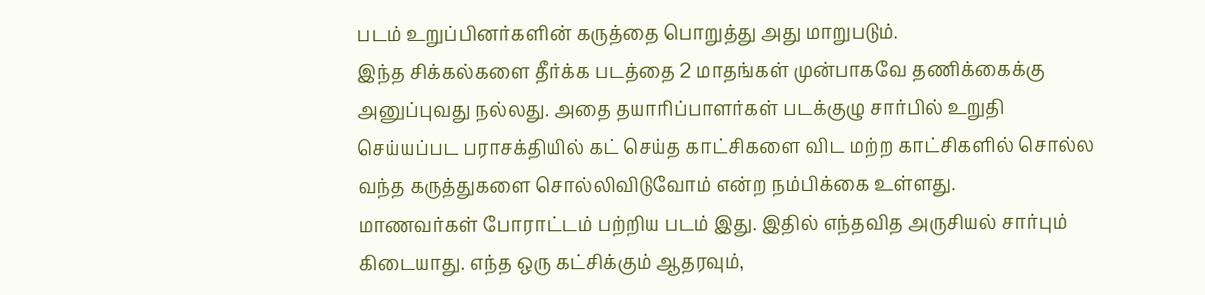படம் உறுப்பினர்களின் கருத்தை பொறுத்து அது மாறுபடும்.
இந்த சிக்கல்களை தீர்க்க படத்தை 2 மாதங்கள் முன்பாகவே தணிக்கைக்கு அனுப்புவது நல்லது. அதை தயாரிப்பாளர்கள் படக்குழு சார்பில் உறுதி செய்யப்பட பராசக்தியில் கட் செய்த காட்சிகளை விட மற்ற காட்சிகளில் சொல்ல வந்த கருத்துகளை சொல்லிவிடுவோம் என்ற நம்பிக்கை உள்ளது.
மாணவர்கள் போராட்டம் பற்றிய படம் இது. இதில் எந்தவித அருசியல் சார்பும் கிடையாது. எந்த ஒரு கட்சிக்கும் ஆதரவும்,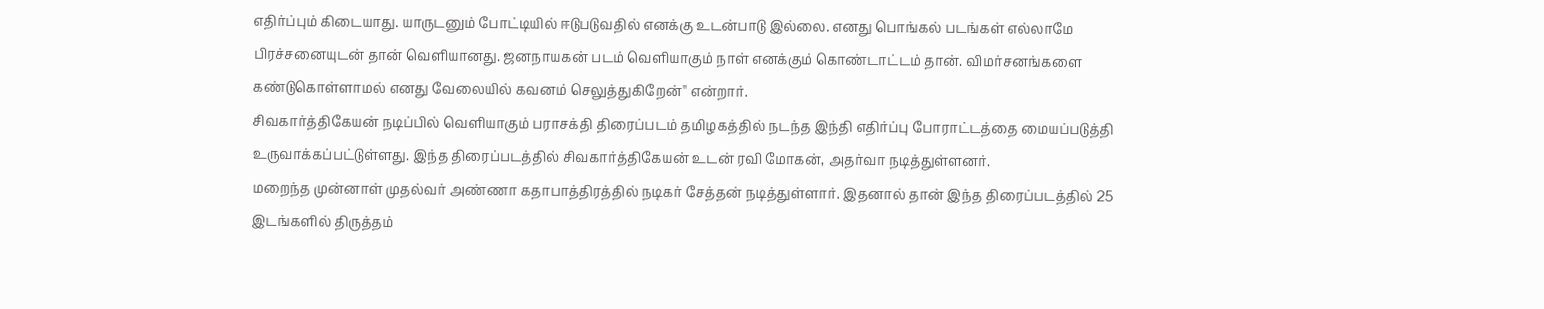எதிர்ப்பும் கிடையாது. யாருடனும் போட்டியில் ஈடுபடுவதில் எனக்கு உடன்பாடு இல்லை. எனது பொங்கல் படங்கள் எல்லாமே பிரச்சனையுடன் தான் வெளியானது. ஜனநாயகன் படம் வெளியாகும் நாள் எனக்கும் கொண்டாட்டம் தான். விமர்சனங்களை கண்டுகொள்ளாமல் எனது வேலையில் கவனம் செலுத்துகிறேன்'' என்றார்.
சிவகார்த்திகேயன் நடிப்பில் வெளியாகும் பராசக்தி திரைப்படம் தமிழகத்தில் நடந்த இந்தி எதிர்ப்பு போராட்டத்தை மையப்படுத்தி உருவாக்கப்பட்டுள்ளது. இந்த திரைப்படத்தில் சிவகார்த்திகேயன் உடன் ரவி மோகன், அதர்வா நடித்துள்ளனர்.
மறைந்த முன்னாள் முதல்வர் அண்ணா கதாபாத்திரத்தில் நடிகர் சேத்தன் நடித்துள்ளார். இதனால் தான் இந்த திரைப்படத்தில் 25 இடங்களில் திருத்தம்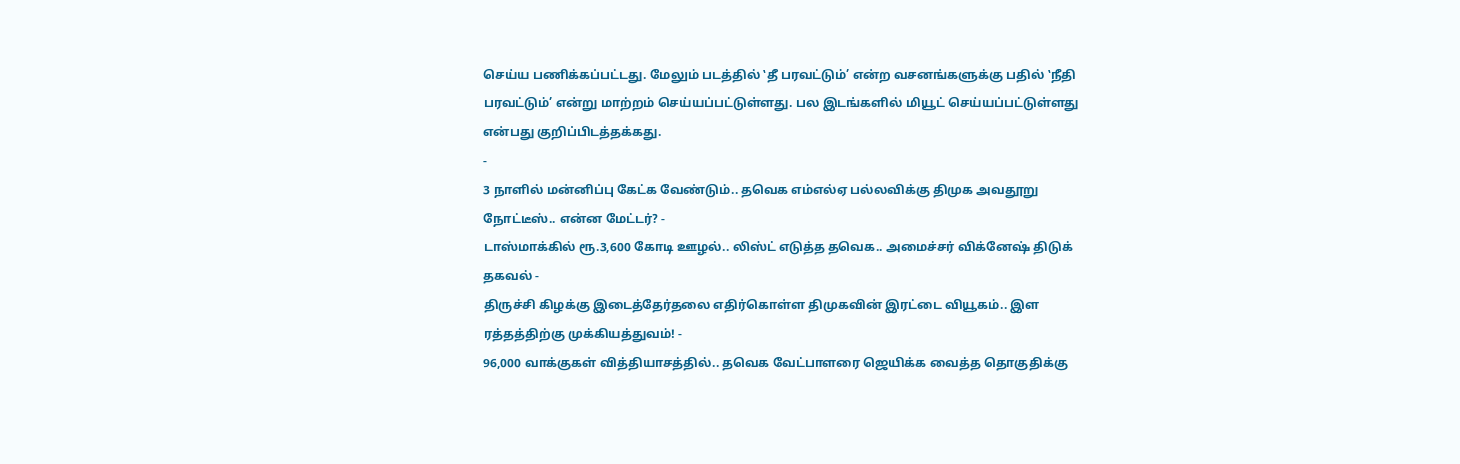செய்ய பணிக்கப்பட்டது. மேலும் படத்தில் ‛தீ பரவட்டும்’ என்ற வசனங்களுக்கு பதில் ‛நீதி பரவட்டும்’ என்று மாற்றம் செய்யப்பட்டுள்ளது. பல இடங்களில் மியூட் செய்யப்பட்டுள்ளது என்பது குறிப்பிடத்தக்கது.
-
3 நாளில் மன்னிப்பு கேட்க வேண்டும்.. தவெக எம்எல்ஏ பல்லவிக்கு திமுக அவதூறு நோட்டீஸ்.. என்ன மேட்டர்? -
டாஸ்மாக்கில் ரூ.3,600 கோடி ஊழல்.. லிஸ்ட் எடுத்த தவெக.. அமைச்சர் விக்னேஷ் திடுக் தகவல் -
திருச்சி கிழக்கு இடைத்தேர்தலை எதிர்கொள்ள திமுகவின் இரட்டை வியூகம்.. இள ரத்தத்திற்கு முக்கியத்துவம்! -
96,000 வாக்குகள் வித்தியாசத்தில்.. தவெக வேட்பாளரை ஜெயிக்க வைத்த தொகுதிக்கு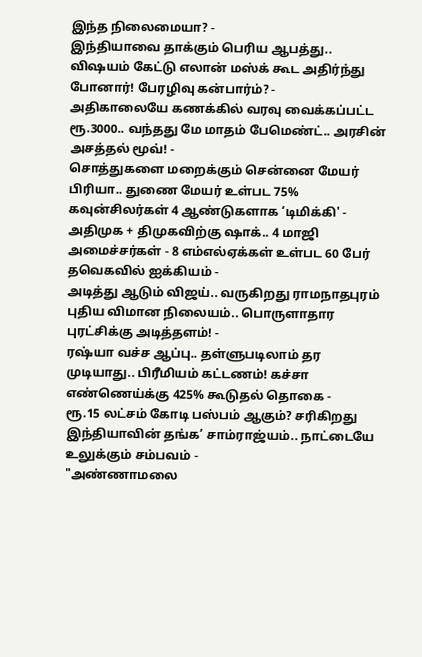இந்த நிலைமையா? -
இந்தியாவை தாக்கும் பெரிய ஆபத்து.. விஷயம் கேட்டு எலான் மஸ்க் கூட அதிர்ந்து போனார்! பேரழிவு கன்பார்ம்? -
அதிகாலையே கணக்கில் வரவு வைக்கப்பட்ட ரூ.3000.. வந்தது மே மாதம் பேமெண்ட்.. அரசின் அசத்தல் மூவ்! -
சொத்துகளை மறைக்கும் சென்னை மேயர் பிரியா.. துணை மேயர் உள்பட 75% கவுன்சிலர்கள் 4 ஆண்டுகளாக ‘டிமிக்கி' -
அதிமுக + திமுகவிற்கு ஷாக்.. 4 மாஜி அமைச்சர்கள் - 8 எம்எல்ஏக்கள் உள்பட 60 பேர் தவெகவில் ஐக்கியம் -
அடித்து ஆடும் விஜய்.. வருகிறது ராமநாதபுரம் புதிய விமான நிலையம்.. பொருளாதார புரட்சிக்கு அடித்தளம்! -
ரஷ்யா வச்ச ஆப்பு.. தள்ளுபடிலாம் தர முடியாது.. பிரீமியம் கட்டணம்! கச்சா எண்ணெய்க்கு 425% கூடுதல் தொகை -
ரூ.15 லட்சம் கோடி பஸ்பம் ஆகும்? சரிகிறது இந்தியாவின் தங்க’ சாம்ராஜ்யம்.. நாட்டையே உலுக்கும் சம்பவம் -
"அண்ணாமலை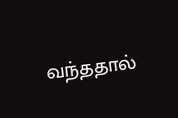வந்ததால்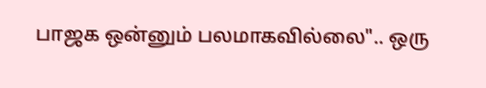பாஜக ஒன்னும் பலமாகவில்லை".. ஒரு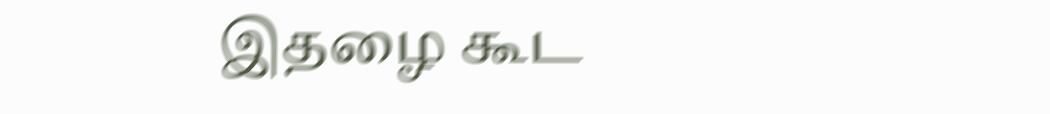இதழை கூட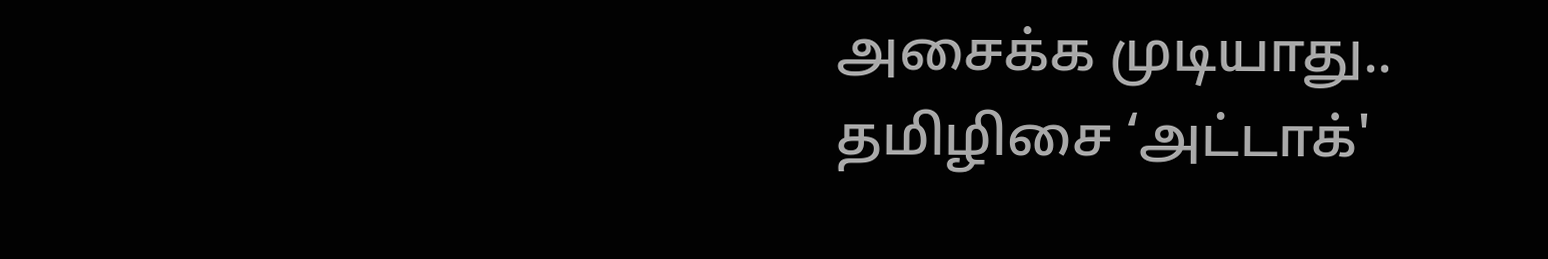அசைக்க முடியாது.. தமிழிசை ‘அட்டாக்'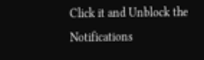Click it and Unblock the Notifications